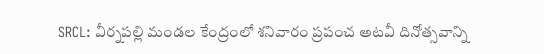SRCL: వీర్నపల్లి మండల కేంద్రంలో శనివారం ప్రపంచ అటవీ దినోత్సవాన్ని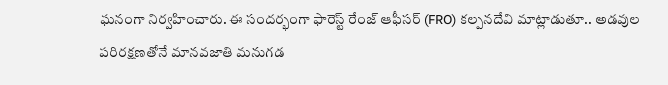ఘనంగా నిర్వహించారు. ఈ సందర్భంగా ఫారెస్ట్ రేంజ్ ఆఫీసర్ (FRO) కల్పనదేవి మాట్లాడుతూ.. అడవుల పరిరక్షణతోనే మానవజాతి మనుగడ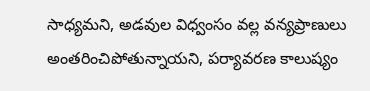సాధ్యమని, అడవుల విధ్వంసం వల్ల వన్యప్రాణులు అంతరించిపోతున్నాయని, పర్యావరణ కాలుష్యం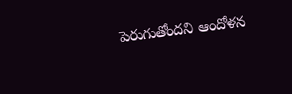పెరుగుతోందని ఆందోళన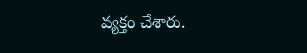వ్యక్తం చేశారు.